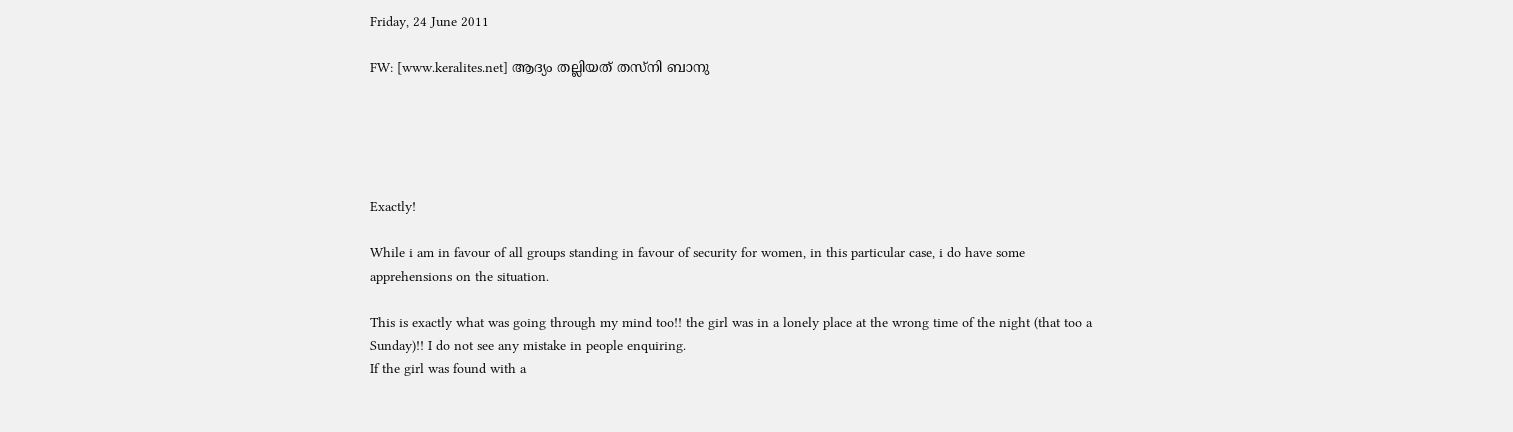Friday, 24 June 2011

FW: [www.keralites.net] ആദ്യം തല്ലിയത്‌ തസ്‌നി ബാനു





Exactly!

While i am in favour of all groups standing in favour of security for women, in this particular case, i do have some apprehensions on the situation.

This is exactly what was going through my mind too!! the girl was in a lonely place at the wrong time of the night (that too a Sunday)!! I do not see any mistake in people enquiring.
If the girl was found with a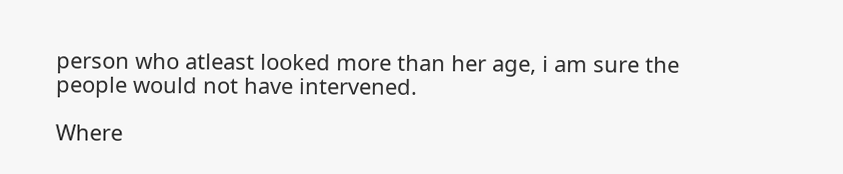person who atleast looked more than her age, i am sure the people would not have intervened.

Where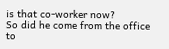is that co-worker now?
So did he come from the office to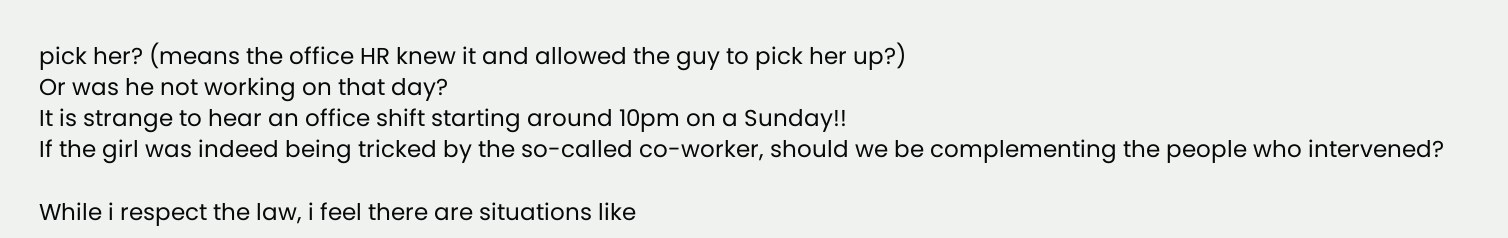pick her? (means the office HR knew it and allowed the guy to pick her up?)
Or was he not working on that day?
It is strange to hear an office shift starting around 10pm on a Sunday!!
If the girl was indeed being tricked by the so-called co-worker, should we be complementing the people who intervened?

While i respect the law, i feel there are situations like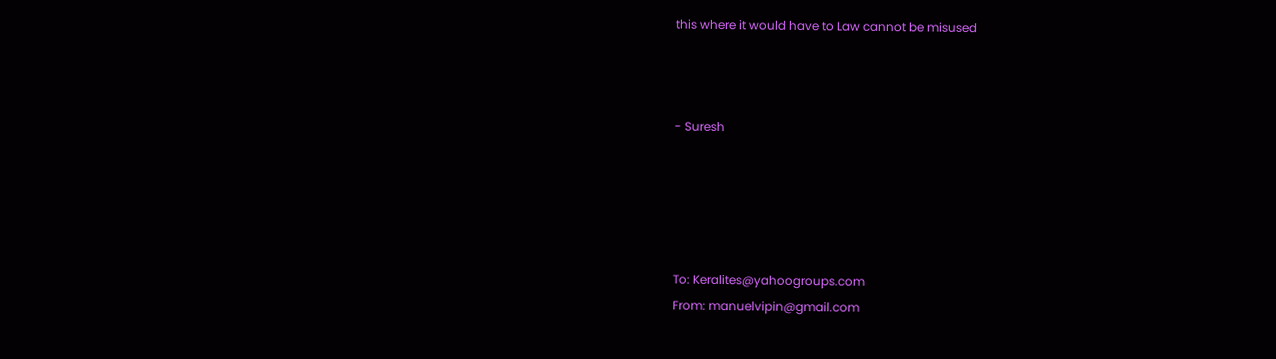this where it would have to Law cannot be misused



- Suresh





To: Keralites@yahoogroups.com
From: manuelvipin@gmail.com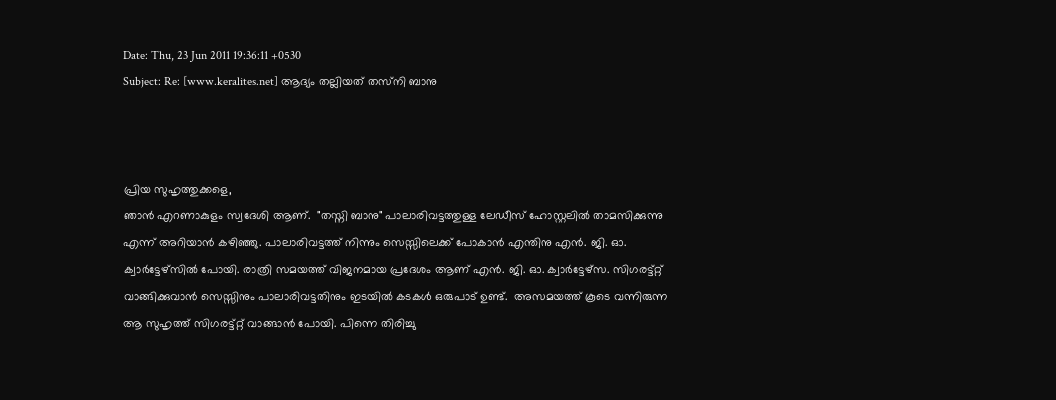Date: Thu, 23 Jun 2011 19:36:11 +0530
Subject: Re: [www.keralites.net] ആദ്യം തല്ലിയത്‌ തസ്‌നി ബാനു



പ്രിയ സുഹൃത്തുക്കളെ,
ഞാന്‍ എറണാകുളം സ്വദേശി ആണ്.  "തസ്നി ബാനു" പാലാരിവട്ടത്തുള്ള ലേഡീസ് ഹോസ്റ്റലില്‍ താമസിക്കുന്നു എന്ന് അറിയാന്‍ കഴിഞ്ഞു. പാലാരിവട്ടത്ത് നിന്നും സെസ്സിലെക്ക് പോകാന്‍ എന്തിനു എന്‍. ജി. ഓ. ക്വാര്‍ട്ടേഴ്‌സില്‍ പോയി. രാത്രി സമയത്ത് വിജനമായ പ്രദേശം ആണ് എന്‍. ജി. ഓ. ക്വാര്‍ട്ടേഴ്‌സ. സിഗരട്ട്റ്റ് വാങ്ങിക്കുവാന്‍ സെസ്സിനും പാലാരിവട്ടതിനും ഇടയില്‍ കടകള്‍ ഒരുപാട് ഉണ്ട്.  അസമയത്ത് കൂടെ വന്നിരുന്ന ആ സുഹൃത്ത് സിഗരട്ട്റ്റ് വാങ്ങാന്‍ പോയി. പിന്നെ തിരിച്ചു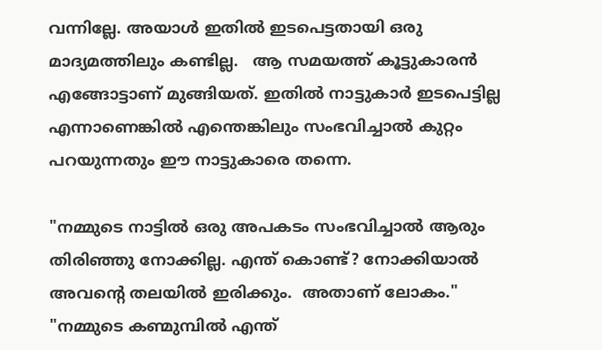വന്നില്ലേ. അയാള്‍ ഇതില്‍ ഇടപെട്ടതായി ഒരു മാദ്യമത്തിലും കണ്ടില്ല.   ആ സമയത്ത് കൂട്ടുകാരന്‍ എങ്ങോട്ടാണ് മുങ്ങിയത്. ഇതില്‍ നാട്ടുകാര്‍ ഇടപെട്ടില്ല എന്നാണെങ്കില്‍ എന്തെങ്കിലും സംഭവിച്ചാല്‍ കുറ്റം പറയുന്നതും ഈ നാട്ടുകാരെ തന്നെ.

"നമ്മുടെ നാട്ടില്‍ ഒരു അപകടം സംഭവിച്ചാല്‍ ആരും തിരിഞ്ഞു നോക്കില്ല. എന്ത് കൊണ്ട്? നോക്കിയാല്‍ അവന്റെ തലയില്‍ ഇരിക്കും.  അതാണ് ലോകം."
"നമ്മുടെ കണ്മുമ്പില്‍ എന്ത്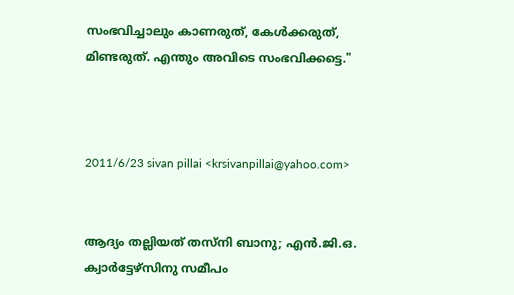സംഭവിച്ചാലും കാണരുത്, കേള്‍ക്കരുത്, മിണ്ടരുത്. എന്തും അവിടെ സംഭവിക്കട്ടെ."



2011/6/23 sivan pillai <krsivanpillai@yahoo.com>


ആദ്യം തല്ലിയത്‌ തസ്‌നി ബാനു; എന്‍.ജി.ഒ. ക്വാര്‍ട്ടേഴ്‌സിനു സമീപം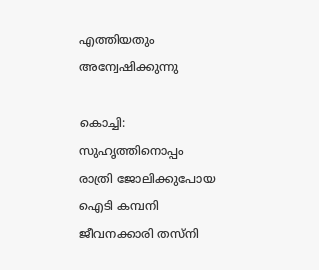എത്തിയതും അന്വേഷിക്കുന്നു

കൊച്ചി: സുഹൃത്തിനൊപ്പം രാത്രി ജോലിക്കുപോയ ഐടി കമ്പനി ജീവനക്കാരി തസ്‌നി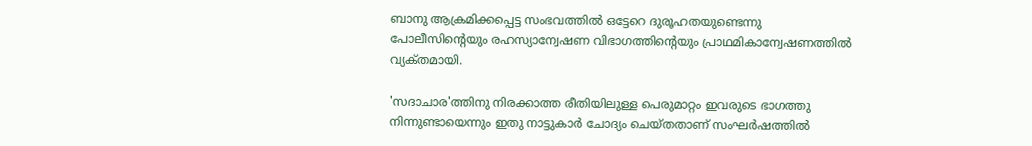ബാനു ആക്രമിക്കപ്പെട്ട സംഭവത്തില്‍ ഒട്ടേറെ ദുരൂഹതയുണ്ടെന്നു പോലീസിന്റെയും രഹസ്യാന്വേഷണ വിഭാഗത്തിന്റെയും പ്രാഥമികാന്വേഷണത്തില്‍ വ്യക്‌തമായി.

'സദാചാര'ത്തിനു നിരക്കാത്ത രീതിയിലുള്ള പെരുമാറ്റം ഇവരുടെ ഭാഗത്തു നിന്നുണ്ടായെന്നും ഇതു നാട്ടുകാര്‍ ചോദ്യം ചെയ്‌തതാണ്‌ സംഘര്‍ഷത്തില്‍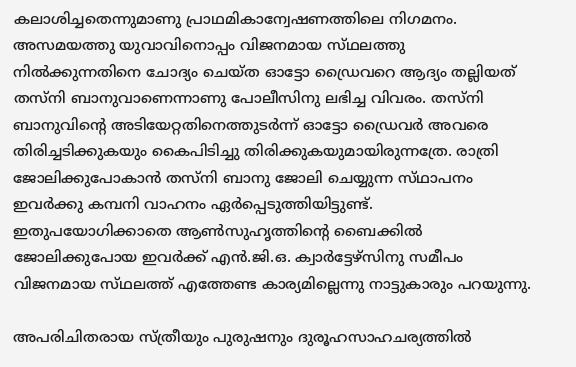കലാശിച്ചതെന്നുമാണു പ്രാഥമികാന്വേഷണത്തിലെ നിഗമനം. അസമയത്തു യുവാവിനൊപ്പം വിജനമായ സ്‌ഥലത്തു നില്‍ക്കുന്നതിനെ ചോദ്യം ചെയ്‌ത ഓട്ടോ ഡ്രൈവറെ ആദ്യം തല്ലിയത്‌ തസ്‌നി ബാനുവാണെന്നാണു പോലീസിനു ലഭിച്ച വിവരം. തസ്‌നി ബാനുവിന്റെ അടിയേറ്റതിനെത്തുടര്‍ന്ന്‌ ഓട്ടോ ഡ്രൈവര്‍ അവരെ തിരിച്ചടിക്കുകയും കൈപിടിച്ചു തിരിക്കുകയുമായിരുന്നത്രേ. രാത്രി ജോലിക്കുപോകാന്‍ തസ്‌നി ബാനു ജോലി ചെയ്യുന്ന സ്‌ഥാപനം ഇവര്‍ക്കു കമ്പനി വാഹനം ഏര്‍പ്പെടുത്തിയിട്ടുണ്ട്‌. ഇതുപയോഗിക്കാതെ ആണ്‍സുഹൃത്തിന്റെ ബൈക്കില്‍ ജോലിക്കുപോയ ഇവര്‍ക്ക്‌ എന്‍.ജി.ഒ. ക്വാര്‍ട്ടേഴ്‌സിനു സമീപം വിജനമായ സ്‌ഥലത്ത്‌ എത്തേണ്ട കാര്യമില്ലെന്നു നാട്ടുകാരും പറയുന്നു.

അപരിചിതരായ സ്‌ത്രീയും പുരുഷനും ദുരൂഹസാഹചര്യത്തില്‍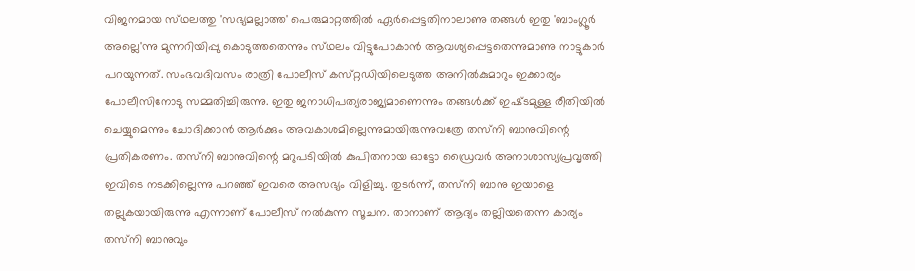വിജനമായ സ്‌ഥലത്തു 'സഭ്യമല്ലാത്ത' പെരുമാറ്റത്തില്‍ ഏര്‍പ്പെട്ടതിനാലാണു തങ്ങള്‍ ഇതു 'ബാംഗ്ലൂര്‍ അല്ലെ'ന്നു മുന്നറിയിപ്പു കൊടുത്തതെന്നും സ്‌ഥലം വിട്ടുപോകാന്‍ ആവശ്യപ്പെട്ടതെന്നുമാണു നാട്ടുകാര്‍ പറയുന്നത്‌. സംഭവദിവസം രാത്രി പോലീസ്‌ കസ്‌റ്റഡിയിലെടുത്ത അനില്‍കുമാറും ഇക്കാര്യം പോലീസിനോടു സമ്മതിച്ചിരുന്നു. ഇതു ജനാധിപത്യരാജ്യമാണെന്നും തങ്ങള്‍ക്ക്‌ ഇഷ്‌ടമുള്ള രീതിയില്‍ ചെയ്യുമെന്നും ചോദിക്കാന്‍ ആര്‍ക്കും അവകാശമില്ലെന്നുമായിരുന്നുവത്രേ തസ്‌നി ബാനുവിന്റെ പ്രതികരണം. തസ്‌നി ബാനുവിന്റെ മറുപടിയില്‍ കുപിതനായ ഓട്ടോ ഡ്രൈവര്‍ അനാശാസ്യപ്രവൃത്തി ഇവിടെ നടക്കില്ലെന്നു പറഞ്ഞ്‌ ഇവരെ അസഭ്യം വിളിച്ചു. തുടര്‍ന്ന്‌, തസ്‌നി ബാനു ഇയാളെ തല്ലുകയായിരുന്നു എന്നാണ്‌ പോലീസ്‌ നല്‍കുന്ന സൂചന. താനാണ്‌ ആദ്യം തല്ലിയതെന്ന കാര്യം തസ്‌നി ബാനുവും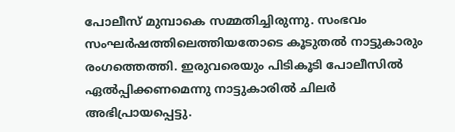പോലീസ്‌ മുമ്പാകെ സമ്മതിച്ചിരുന്നു. സംഭവം സംഘര്‍ഷത്തിലെത്തിയതോടെ കൂടുതല്‍ നാട്ടുകാരും രംഗത്തെത്തി. ഇരുവരെയും പിടികൂടി പോലീസില്‍ ഏല്‍പ്പിക്കണമെന്നു നാട്ടുകാരില്‍ ചിലര്‍ അഭിപ്രായപ്പെട്ടു.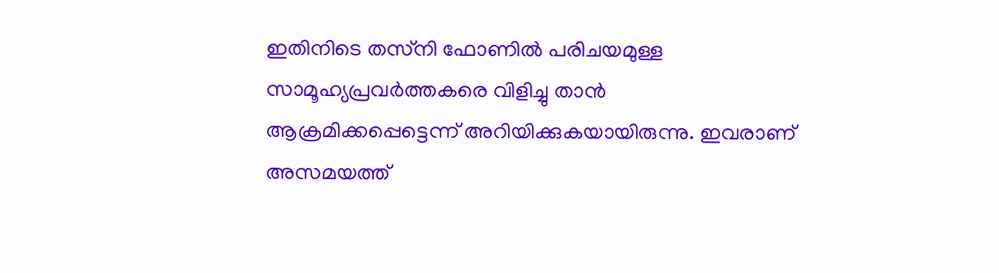ഇതിനിടെ തസ്‌നി ഫോണില്‍ പരിചയമുള്ള സാമൂഹ്യപ്രവര്‍ത്തകരെ വിളിച്ചു താന്‍ ആക്രമിക്കപ്പെട്ടെന്ന്‌ അറിയിക്കുകയായിരുന്നു. ഇവരാണ്‌ അസമയത്ത്‌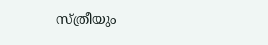സ്‌ത്രീയും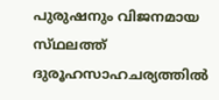പുരുഷനും വിജനമായ സ്‌ഥലത്ത്‌ ദുരൂഹസാഹചര്യത്തില്‍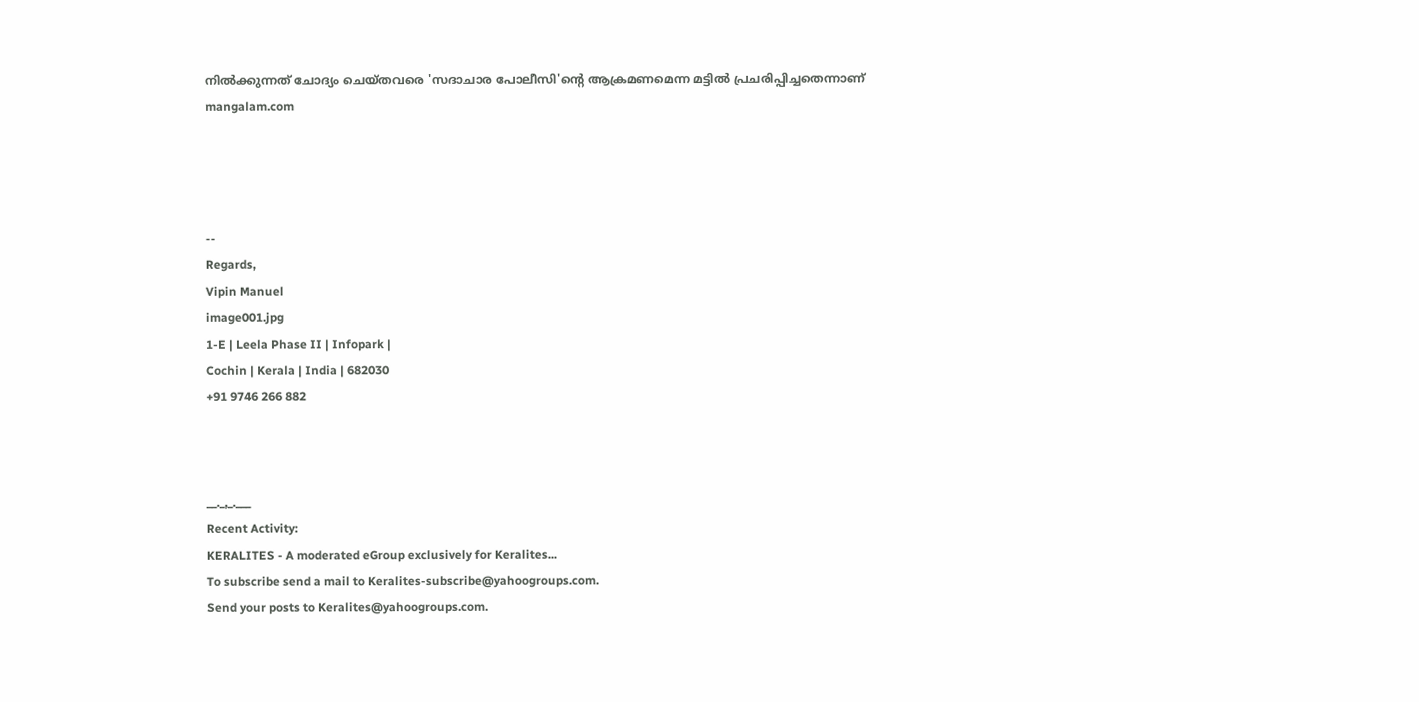നില്‍ക്കുന്നത്‌ ചോദ്യം ചെയ്‌തവരെ 'സദാചാര പോലീസി'ന്റെ ആക്രമണമെന്ന മട്ടില്‍ പ്രചരിപ്പിച്ചതെന്നാണ്‌
mangalam.com




--
Regards,
Vipin Manuel
image001.jpg
1-E | Leela Phase II | Infopark |
Cochin | Kerala | India | 682030
+91 9746 266 882



__._,_.___
Recent Activity:
KERALITES - A moderated eGroup exclusively for Keralites...
To subscribe send a mail to Keralites-subscribe@yahoogroups.com.
Send your posts to Keralites@yahoogroups.com.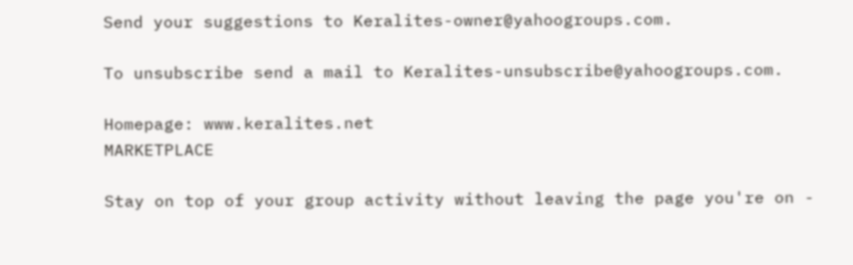Send your suggestions to Keralites-owner@yahoogroups.com.

To unsubscribe send a mail to Keralites-unsubscribe@yahoogroups.com.

Homepage: www.keralites.net
MARKETPLACE

Stay on top of your group activity without leaving the page you're on -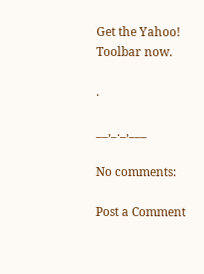Get the Yahoo! Toolbar now.

.

__,_._,___

No comments:

Post a Comment